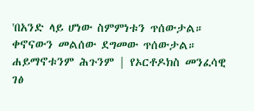'በአንድ ላይ ሆነው ስምምነቱን ጥሰውታል። ቀኖናውን መልሰው ደግመው ጥሰውታል። ሐይማኖቱንም ሕጉንም | የኦርቶዶክስ መንፈሳዊ ገፅ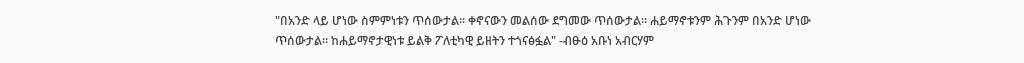"በአንድ ላይ ሆነው ስምምነቱን ጥሰውታል። ቀኖናውን መልሰው ደግመው ጥሰውታል። ሐይማኖቱንም ሕጉንም በአንድ ሆነው ጥሰውታል። ከሐይማኖታዊነቱ ይልቅ ፖለቲካዊ ይዘትን ተጎናፅፏል" -ብፁዕ አቡነ አብርሃም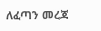ለፈጣን መረጃ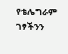የቴሌግራም ገፃችንን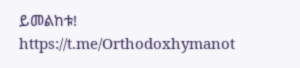ይመልከቱ!
https://t.me/Orthodoxhymanot